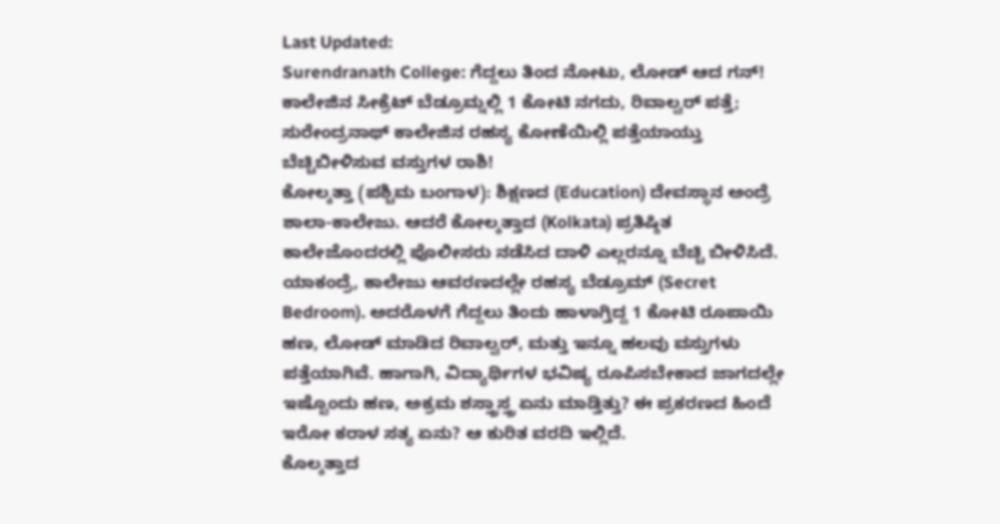Last Updated:
Surendranath College: ಗೆದ್ದಲು ತಿಂದ ನೋಟು, ಲೋಡ್ ಆದ ಗನ್! ಕಾಲೇಜಿನ ಸೀಕ್ರೆಟ್ ಬೆಡ್ರೂಮ್ನಲ್ಲಿ 1 ಕೋಟಿ ನಗದು, ರಿವಾಲ್ವರ್ ಪತ್ತೆ; ಸುರೇಂದ್ರನಾಥ್ ಕಾಲೇಜಿನ ರಹಸ್ಯ ಕೋಣೆಯಿಲ್ಲಿ ಪತ್ತೆಯಾಯ್ತು ಬೆಚ್ಚಿಬೀಳಿಸುವ ವಸ್ತುಗಳ ರಾಶಿ!
ಕೋಲ್ಕತ್ತಾ (ಪಶ್ಚಿಮ ಬಂಗಾಳ): ಶಿಕ್ಷಣದ (Education) ದೇವಸ್ಥಾನ ಅಂದ್ರೆ ಶಾಲಾ-ಕಾಲೇಜು. ಆದರೆ ಕೋಲ್ಕತ್ತಾದ (Kolkata) ಪ್ರತಿಷ್ಠಿತ ಕಾಲೇಜೊಂದರಲ್ಲಿ ಪೊಲೀಸರು ನಡೆಸಿದ ದಾಳಿ ಎಲ್ಲರನ್ನೂ ಬೆಚ್ಚಿ ಬೀಳಿಸಿದೆ. ಯಾಕಂದ್ರೆ, ಕಾಲೇಜು ಆವರಣದಲ್ಲೇ ರಹಸ್ಯ ಬೆಡ್ರೂಮ್ (Secret Bedroom). ಅದರೊಳಗೆ ಗೆದ್ದಲು ತಿಂದು ಹಾಳಾಗ್ತಿದ್ದ 1 ಕೋಟಿ ರೂಪಾಯಿ ಹಣ, ಲೋಡ್ ಮಾಡಿದ ರಿವಾಲ್ವರ್, ಮತ್ತು ಇನ್ನೂ ಹಲವು ವಸ್ತುಗಳು ಪತ್ತೆಯಾಗಿವೆ. ಹಾಗಾಗಿ, ವಿದ್ಯಾರ್ಥಿಗಳ ಭವಿಷ್ಯ ರೂಪಿಸಬೇಕಾದ ಜಾಗದಲ್ಲೇ ಇಷ್ಟೊಂದು ಹಣ, ಅಕ್ರಮ ಶಸ್ತ್ರಾಸ್ತ್ರ ಏನು ಮಾಡ್ತಿತ್ತು? ಈ ಪ್ರಕರಣದ ಹಿಂದೆ ಇರೋ ಕರಾಳ ಸತ್ಯ ಏನು? ಆ ಕುರಿತ ವರದಿ ಇಲ್ಲಿದೆ.
ಕೊಲ್ಕತ್ತಾದ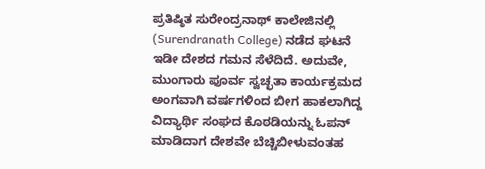ಪ್ರತಿಷ್ಠಿತ ಸುರೇಂದ್ರನಾಥ್ ಕಾಲೇಜಿನಲ್ಲಿ (Surendranath College) ನಡೆದ ಘಟನೆ ಇಡೀ ದೇಶದ ಗಮನ ಸೆಳೆದಿದೆ. ಅದುವೇ, ಮುಂಗಾರು ಪೂರ್ವ ಸ್ವಚ್ಛತಾ ಕಾರ್ಯಕ್ರಮದ ಅಂಗವಾಗಿ ವರ್ಷಗಳಿಂದ ಬೀಗ ಹಾಕಲಾಗಿದ್ದ ವಿದ್ಯಾರ್ಥಿ ಸಂಘದ ಕೊಠಡಿಯನ್ನು ಓಪನ್ ಮಾಡಿದಾಗ ದೇಶವೇ ಬೆಚ್ಚಿಬೀಳುವಂತಹ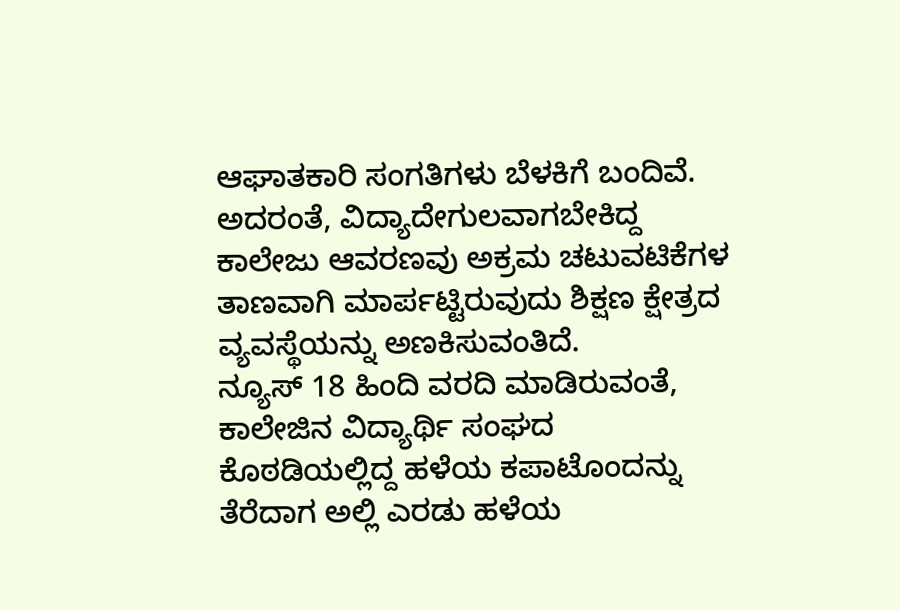ಆಘಾತಕಾರಿ ಸಂಗತಿಗಳು ಬೆಳಕಿಗೆ ಬಂದಿವೆ. ಅದರಂತೆ, ವಿದ್ಯಾದೇಗುಲವಾಗಬೇಕಿದ್ದ ಕಾಲೇಜು ಆವರಣವು ಅಕ್ರಮ ಚಟುವಟಿಕೆಗಳ ತಾಣವಾಗಿ ಮಾರ್ಪಟ್ಟಿರುವುದು ಶಿಕ್ಷಣ ಕ್ಷೇತ್ರದ ವ್ಯವಸ್ಥೆಯನ್ನು ಅಣಕಿಸುವಂತಿದೆ.
ನ್ಯೂಸ್ 18 ಹಿಂದಿ ವರದಿ ಮಾಡಿರುವಂತೆ, ಕಾಲೇಜಿನ ವಿದ್ಯಾರ್ಥಿ ಸಂಘದ ಕೊಠಡಿಯಲ್ಲಿದ್ದ ಹಳೆಯ ಕಪಾಟೊಂದನ್ನು ತೆರೆದಾಗ ಅಲ್ಲಿ ಎರಡು ಹಳೆಯ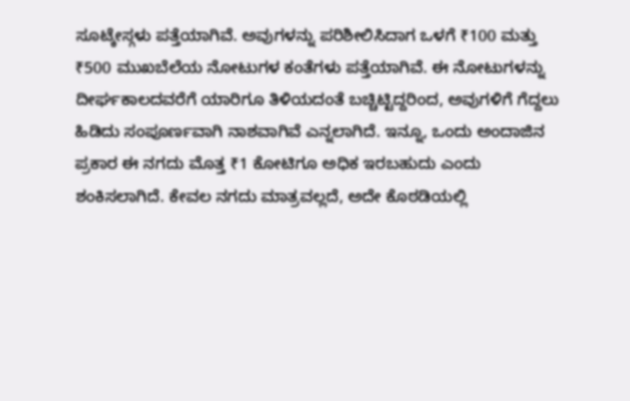ಸೂಟ್ಕೇಸ್ಗಳು ಪತ್ತೆಯಾಗಿವೆ. ಅವುಗಳನ್ನು ಪರಿಶೀಲಿಸಿದಾಗ ಒಳಗೆ ₹100 ಮತ್ತು ₹500 ಮುಖಬೆಲೆಯ ನೋಟುಗಳ ಕಂತೆಗಳು ಪತ್ತೆಯಾಗಿವೆ. ಈ ನೋಟುಗಳನ್ನು ದೀರ್ಘಕಾಲದವರೆಗೆ ಯಾರಿಗೂ ತಿಳಿಯದಂತೆ ಬಚ್ಚಿಟ್ಟಿದ್ದರಿಂದ, ಅವುಗಳಿಗೆ ಗೆದ್ದಲು ಹಿಡಿದು ಸಂಪೂರ್ಣವಾಗಿ ನಾಶವಾಗಿವೆ ಎನ್ನಲಾಗಿದೆ. ಇನ್ನೂ, ಒಂದು ಅಂದಾಜಿನ ಪ್ರಕಾರ ಈ ನಗದು ಮೊತ್ತ ₹1 ಕೋಟಿಗೂ ಅಧಿಕ ಇರಬಹುದು ಎಂದು ಶಂಕಿಸಲಾಗಿದೆ. ಕೇವಲ ನಗದು ಮಾತ್ರವಲ್ಲದೆ, ಅದೇ ಕೊಠಡಿಯಲ್ಲಿ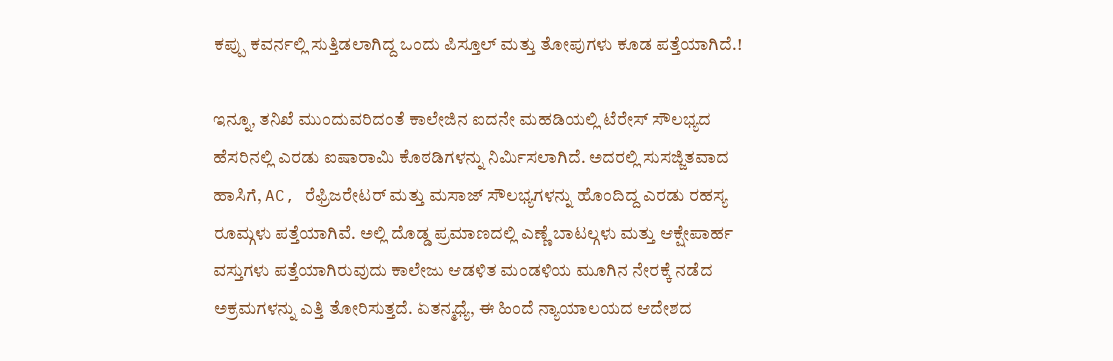ಕಪ್ಪು ಕವರ್ನಲ್ಲಿ ಸುತ್ತಿಡಲಾಗಿದ್ದ ಒಂದು ಪಿಸ್ತೂಲ್ ಮತ್ತು ತೋಪುಗಳು ಕೂಡ ಪತ್ತೆಯಾಗಿದೆ.!

ಇನ್ನೂ, ತನಿಖೆ ಮುಂದುವರಿದಂತೆ ಕಾಲೇಜಿನ ಐದನೇ ಮಹಡಿಯಲ್ಲಿ ಟೆರೇಸ್ ಸೌಲಭ್ಯದ ಹೆಸರಿನಲ್ಲಿ ಎರಡು ಐಷಾರಾಮಿ ಕೊಠಡಿಗಳನ್ನು ನಿರ್ಮಿಸಲಾಗಿದೆ. ಅದರಲ್ಲಿ ಸುಸಜ್ಜಿತವಾದ ಹಾಸಿಗೆ, AC, ರೆಫ್ರಿಜರೇಟರ್ ಮತ್ತು ಮಸಾಜ್ ಸೌಲಭ್ಯಗಳನ್ನು ಹೊಂದಿದ್ದ ಎರಡು ರಹಸ್ಯ ರೂಮ್ಗಳು ಪತ್ತೆಯಾಗಿವೆ. ಅಲ್ಲಿ ದೊಡ್ಡ ಪ್ರಮಾಣದಲ್ಲಿ ಎಣ್ಣೆ ಬಾಟಲ್ಗಳು ಮತ್ತು ಆಕ್ಷೇಪಾರ್ಹ ವಸ್ತುಗಳು ಪತ್ತೆಯಾಗಿರುವುದು ಕಾಲೇಜು ಆಡಳಿತ ಮಂಡಳಿಯ ಮೂಗಿನ ನೇರಕ್ಕೆ ನಡೆದ ಅಕ್ರಮಗಳನ್ನು ಎತ್ತಿ ತೋರಿಸುತ್ತದೆ. ಏತನ್ಮಧ್ಯೆ, ಈ ಹಿಂದೆ ನ್ಯಾಯಾಲಯದ ಆದೇಶದ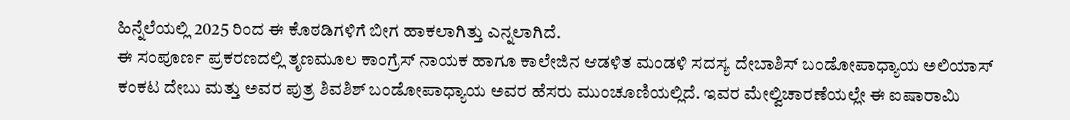ಹಿನ್ನೆಲೆಯಲ್ಲಿ 2025 ರಿಂದ ಈ ಕೊಠಡಿಗಳಿಗೆ ಬೀಗ ಹಾಕಲಾಗಿತ್ತು ಎನ್ನಲಾಗಿದೆ.
ಈ ಸಂಪೂರ್ಣ ಪ್ರಕರಣದಲ್ಲಿ ತೃಣಮೂಲ ಕಾಂಗ್ರೆಸ್ ನಾಯಕ ಹಾಗೂ ಕಾಲೇಜಿನ ಆಡಳಿತ ಮಂಡಳಿ ಸದಸ್ಯ ದೇಬಾಶಿಸ್ ಬಂಡೋಪಾಧ್ಯಾಯ ಅಲಿಯಾಸ್ ಕಂಕಟ ದೇಬು ಮತ್ತು ಅವರ ಪುತ್ರ ಶಿವಶಿಶ್ ಬಂಡೋಪಾಧ್ಯಾಯ ಅವರ ಹೆಸರು ಮುಂಚೂಣಿಯಲ್ಲಿದೆ. ಇವರ ಮೇಲ್ವಿಚಾರಣೆಯಲ್ಲೇ ಈ ಐಷಾರಾಮಿ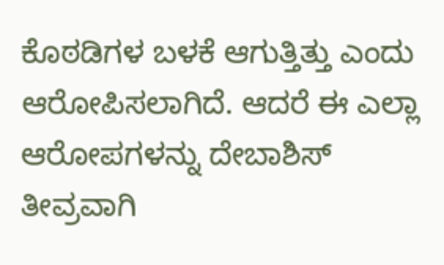ಕೊಠಡಿಗಳ ಬಳಕೆ ಆಗುತ್ತಿತ್ತು ಎಂದು ಆರೋಪಿಸಲಾಗಿದೆ. ಆದರೆ ಈ ಎಲ್ಲಾ ಆರೋಪಗಳನ್ನು ದೇಬಾಶಿಸ್ ತೀವ್ರವಾಗಿ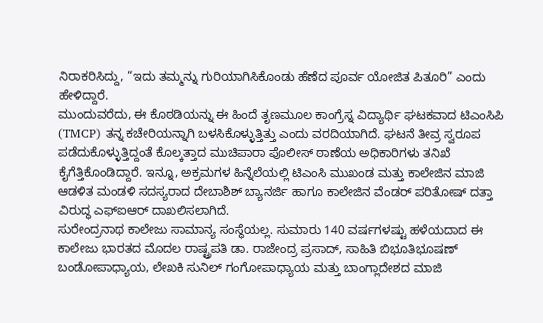ನಿರಾಕರಿಸಿದ್ದು, “ಇದು ತಮ್ಮನ್ನು ಗುರಿಯಾಗಿಸಿಕೊಂಡು ಹೆಣೆದ ಪೂರ್ವ ಯೋಜಿತ ಪಿತೂರಿ” ಎಂದು ಹೇಳಿದ್ದಾರೆ.
ಮುಂದುವರೆದು, ಈ ಕೊಠಡಿಯನ್ನು ಈ ಹಿಂದೆ ತೃಣಮೂಲ ಕಾಂಗ್ರೆಸ್ನ ವಿದ್ಯಾರ್ಥಿ ಘಟಕವಾದ ಟಿಎಂಸಿಪಿ (TMCP) ತನ್ನ ಕಚೇರಿಯನ್ನಾಗಿ ಬಳಸಿಕೊಳ್ಳುತ್ತಿತ್ತು ಎಂದು ವರದಿಯಾಗಿದೆ. ಘಟನೆ ತೀವ್ರ ಸ್ವರೂಪ ಪಡೆದುಕೊಳ್ಳುತ್ತಿದ್ದಂತೆ ಕೊಲ್ಕತ್ತಾದ ಮುಚಿಪಾರಾ ಪೊಲೀಸ್ ಠಾಣೆಯ ಅಧಿಕಾರಿಗಳು ತನಿಖೆ ಕೈಗೆತ್ತಿಕೊಂಡಿದ್ದಾರೆ. ಇನ್ನೂ, ಅಕ್ರಮಗಳ ಹಿನ್ನೆಲೆಯಲ್ಲಿ ಟಿಎಂಸಿ ಮುಖಂಡ ಮತ್ತು ಕಾಲೇಜಿನ ಮಾಜಿ ಆಡಳಿತ ಮಂಡಳಿ ಸದಸ್ಯರಾದ ದೇಬಾಶಿಶ್ ಬ್ಯಾನರ್ಜಿ ಹಾಗೂ ಕಾಲೇಜಿನ ವೆಂಡರ್ ಪರಿತೋಷ್ ದತ್ತಾ ವಿರುದ್ಧ ಎಫ್ಐಆರ್ ದಾಖಲಿಸಲಾಗಿದೆ.
ಸುರೇಂದ್ರನಾಥ ಕಾಲೇಜು ಸಾಮಾನ್ಯ ಸಂಸ್ಥೆಯಲ್ಲ. ಸುಮಾರು 140 ವರ್ಷಗಳಷ್ಟು ಹಳೆಯದಾದ ಈ ಕಾಲೇಜು ಭಾರತದ ಮೊದಲ ರಾಷ್ಟ್ರಪತಿ ಡಾ. ರಾಜೇಂದ್ರ ಪ್ರಸಾದ್, ಸಾಹಿತಿ ಬಿಭೂತಿಭೂಷಣ್ ಬಂಡೋಪಾಧ್ಯಾಯ, ಲೇಖಕಿ ಸುನಿಲ್ ಗಂಗೋಪಾಧ್ಯಾಯ ಮತ್ತು ಬಾಂಗ್ಲಾದೇಶದ ಮಾಜಿ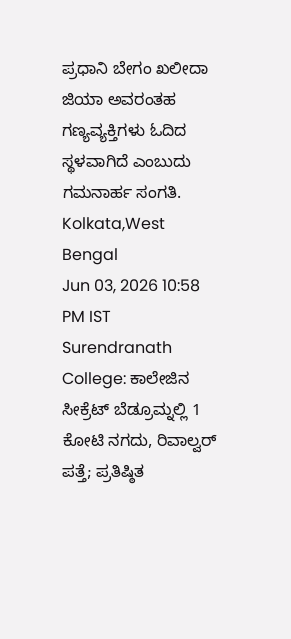ಪ್ರಧಾನಿ ಬೇಗಂ ಖಲೀದಾ ಜಿಯಾ ಅವರಂತಹ ಗಣ್ಯವ್ಯಕ್ತಿಗಳು ಓದಿದ ಸ್ಥಳವಾಗಿದೆ ಎಂಬುದು ಗಮನಾರ್ಹ ಸಂಗತಿ.
Kolkata,West Bengal
Jun 03, 2026 10:58 PM IST
Surendranath College: ಕಾಲೇಜಿನ ಸೀಕ್ರೆಟ್ ಬೆಡ್ರೂಮ್ನಲ್ಲಿ 1 ಕೋಟಿ ನಗದು, ರಿವಾಲ್ವರ್ ಪತ್ತೆ; ಪ್ರತಿಷ್ಠಿತ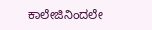ಕಾಲೇಜಿನಿಂದಲೇ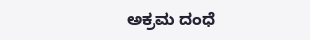ಅಕ್ರಮ ದಂಧೆ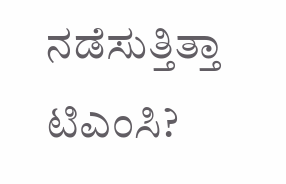ನಡೆಸುತ್ತಿತ್ತಾ ಟಿಎಂಸಿ?